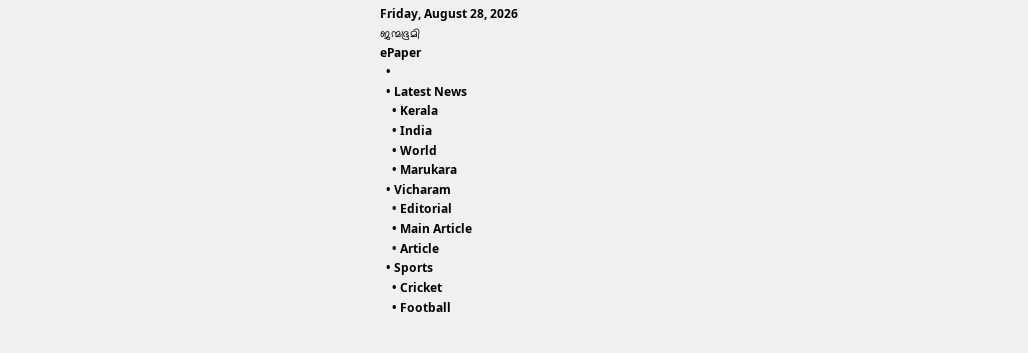Friday, August 28, 2026
ജന്മഭൂമി
ePaper
  •
  • Latest News
    • Kerala
    • India
    • World
    • Marukara
  • Vicharam
    • Editorial
    • Main Article
    • Article
  • Sports
    • Cricket
    • Football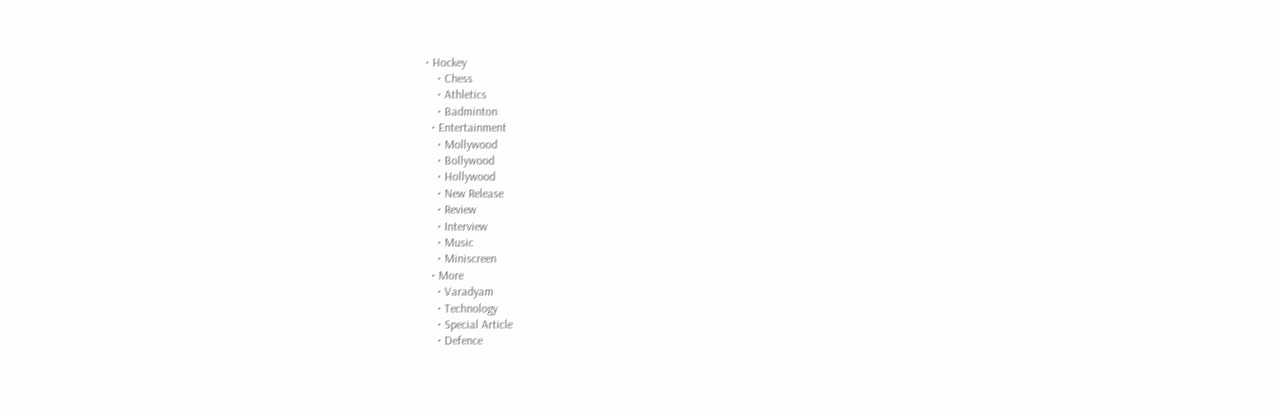• Hockey
    • Chess
    • Athletics
    • Badminton
  • Entertainment
    • Mollywood
    • Bollywood
    • Hollywood
    • New Release
    • Review
    • Interview
    • Music
    • Miniscreen
  • More
    • Varadyam
    • Technology
    • Special Article
    • Defence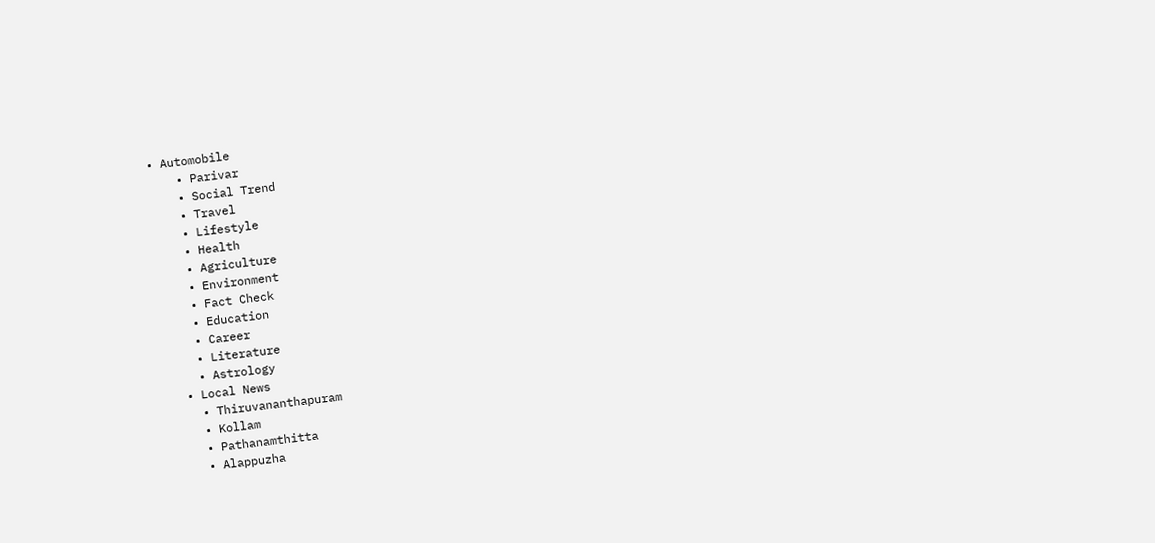• Automobile
    • Parivar
    • Social Trend
    • Travel
    • Lifestyle
    • Health
    • Agriculture
    • Environment
    • Fact Check
    • Education
    • Career
    • Literature
    • Astrology
  • Local News
    • Thiruvananthapuram
    • Kollam
    • Pathanamthitta
    • Alappuzha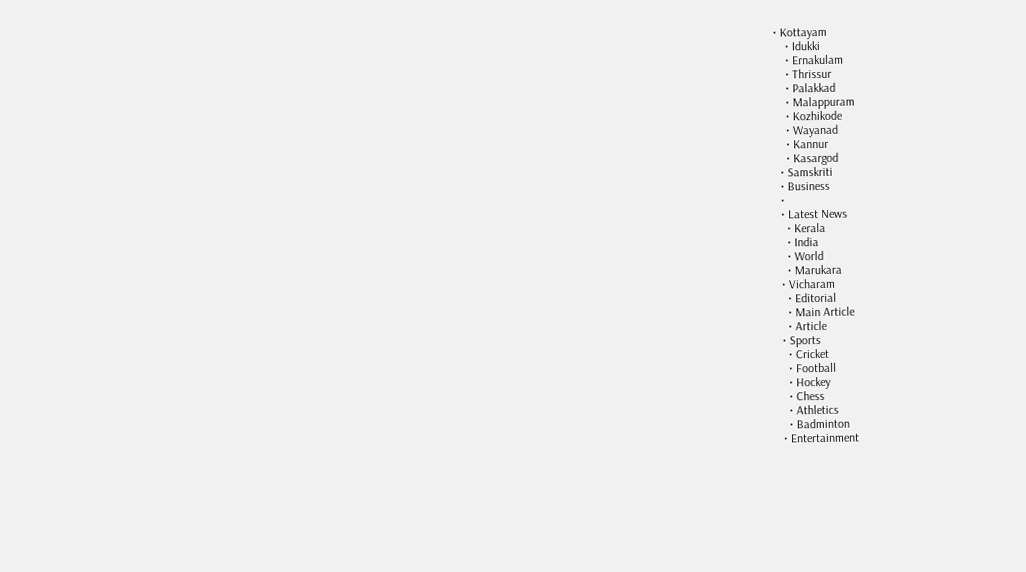• Kottayam
    • Idukki
    • Ernakulam
    • Thrissur
    • Palakkad
    • Malappuram
    • Kozhikode
    • Wayanad
    • Kannur
    • Kasargod
  • Samskriti
  • Business
  •
  • Latest News
    • Kerala
    • India
    • World
    • Marukara
  • Vicharam
    • Editorial
    • Main Article
    • Article
  • Sports
    • Cricket
    • Football
    • Hockey
    • Chess
    • Athletics
    • Badminton
  • Entertainment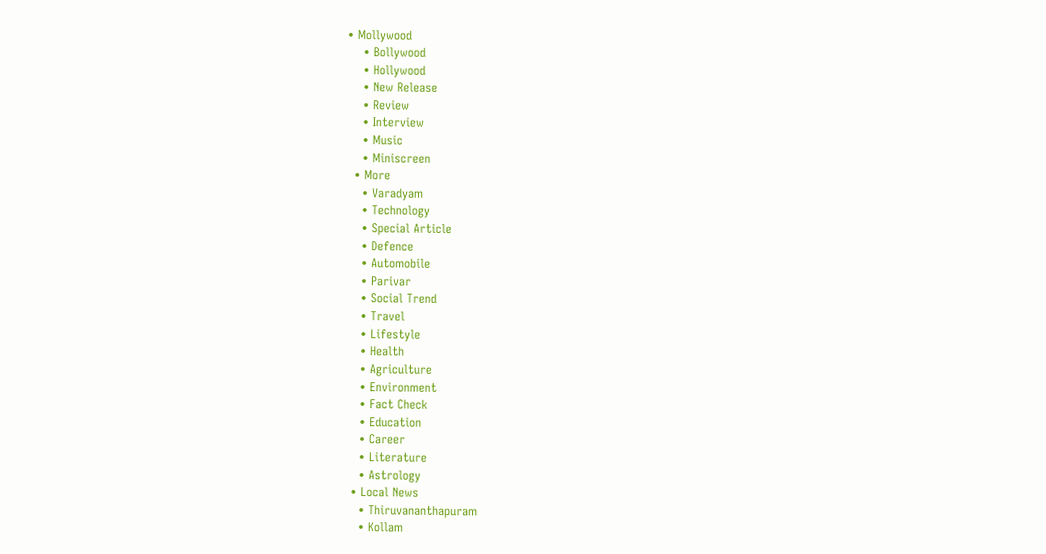• Mollywood
    • Bollywood
    • Hollywood
    • New Release
    • Review
    • Interview
    • Music
    • Miniscreen
  • More
    • Varadyam
    • Technology
    • Special Article
    • Defence
    • Automobile
    • Parivar
    • Social Trend
    • Travel
    • Lifestyle
    • Health
    • Agriculture
    • Environment
    • Fact Check
    • Education
    • Career
    • Literature
    • Astrology
  • Local News
    • Thiruvananthapuram
    • Kollam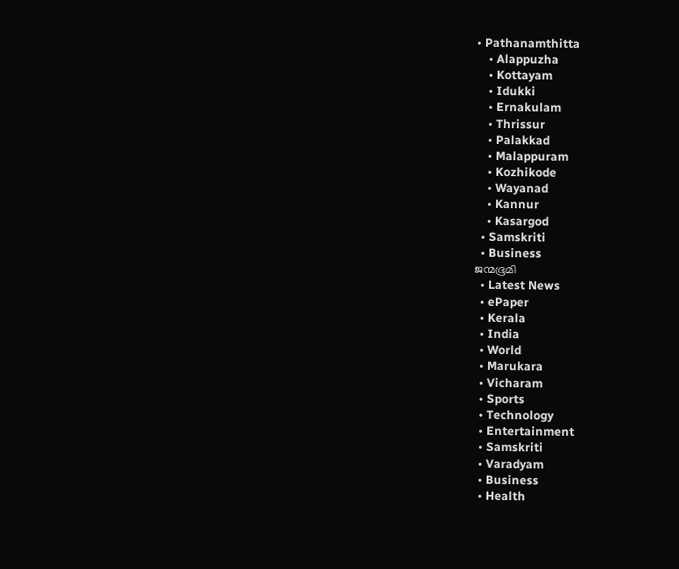• Pathanamthitta
    • Alappuzha
    • Kottayam
    • Idukki
    • Ernakulam
    • Thrissur
    • Palakkad
    • Malappuram
    • Kozhikode
    • Wayanad
    • Kannur
    • Kasargod
  • Samskriti
  • Business
ജന്മഭൂമി
  • Latest News
  • ePaper
  • Kerala
  • India
  • World
  • Marukara
  • Vicharam
  • Sports
  • Technology
  • Entertainment
  • Samskriti
  • Varadyam
  • Business
  • Health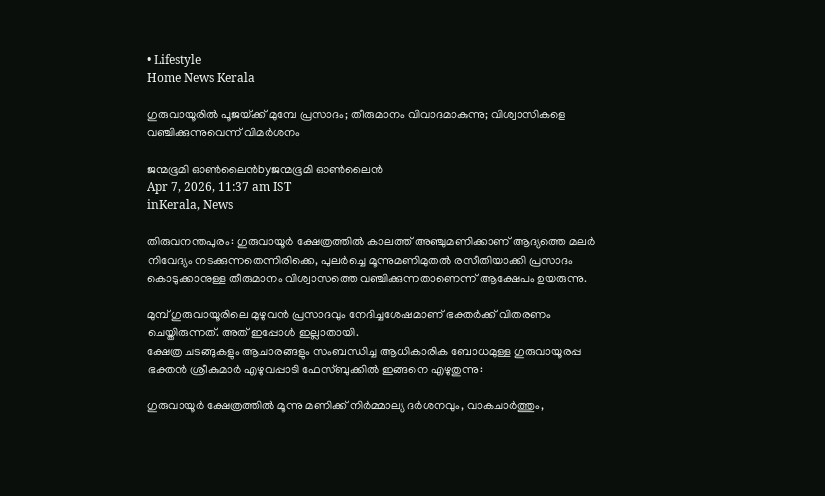• Lifestyle
Home News Kerala

ഗുരുവായൂരിൽ പൂജയ്‌ക്ക് മുമ്പേ പ്രസാദം; തീരുമാനം വിവാദമാകുന്നു; വിശ്വാസികളെ വഞ്ചിക്കുന്നുവെന്ന് വിമർശനം

ജന്മഭൂമി ഓണ്‍ലൈന്‍byജന്മഭൂമി ഓണ്‍ലൈന്‍
Apr 7, 2026, 11:37 am IST
inKerala, News

തിരുവനന്തപുരം: ഗുരുവായൂർ ക്ഷേത്രത്തിൽ കാലത്ത് അഞ്ചുമണിക്കാണ് ആദ്യത്തെ മലർ നിവേദ്യം നടക്കുന്നതെന്നിരിക്കെ, പുലർച്ചെ മൂന്നുമണിമുതൽ രസീതിയാക്കി പ്രസാദം കൊടുക്കാനുള്ള തീരുമാനം വിശ്വാസത്തെ വഞ്ചിക്കുന്നതാണെന്ന് ആക്ഷേപം ഉയരുന്നു.

മുമ്പ് ഗുരുവായൂരിലെ മുഴുവൻ പ്രസാദവും നേദിച്ചശേഷമാണ് ഭക്തർക്ക് വിതരണം ചെയ്തിരുന്നത്. അത് ഇപ്പോൾ ഇല്ലാതായി.
ക്ഷേത്ര ചടങ്ങുകളും ആചാരങ്ങളും സംബന്ധിച്ച ആധികാരിക ബോധമുള്ള ഗുരുവായൂരപ്പ ഭക്തൻ ശ്രീകുമാർ എഴുവപ്പാടി ഫേസ്ബുക്കിൽ ഇങ്ങനെ എഴുതുന്നു:

ഗുരുവായൂർ ക്ഷേത്രത്തിൽ മൂന്നു മണിക്ക് നിർമ്മാല്യ ദർശനവും, വാകചാർത്തും,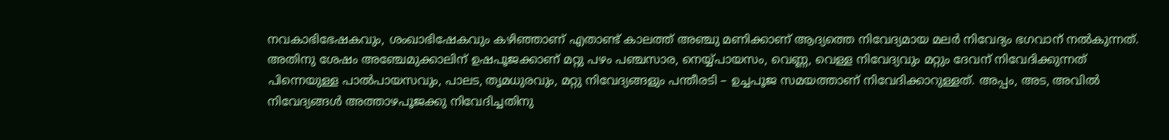നവകാഭിഭേഷകവും, ശംഖാഭിഷേകവും കഴിഞ്ഞാണ് എതാണ്ട് കാലത്ത് അഞ്ചു മണിക്കാണ് ആദ്യത്തെ നിവേദ്യമായ മലർ നിവേദ്യം ഭഗവാന് നൽകുന്നത്. അതിനു ശേഷം അഞ്ചേമുക്കാലിന് ഉഷപൂജക്കാണ് മറ്റു പഴം പഞ്ചസാര, നെയ്യ്‌പായസം, വെണ്ണ, വെള്ള നിവേദ്യവും മറ്റും ദേവന് നിവേദിക്കുന്നത് പിന്നെയുള്ള പാൽപായസവും, പാലട, തൃമധുരവും, മറ്റു നിവേദ്യങ്ങളും പന്തീരടി – ഉച്ചപൂജ സമയത്താണ് നിവേദിക്കാറുള്ളത്. അപ്പം, അട, അവിൽ നിവേദ്യങ്ങൾ അത്താഴപൂജക്കു നിവേദിച്ചതിനു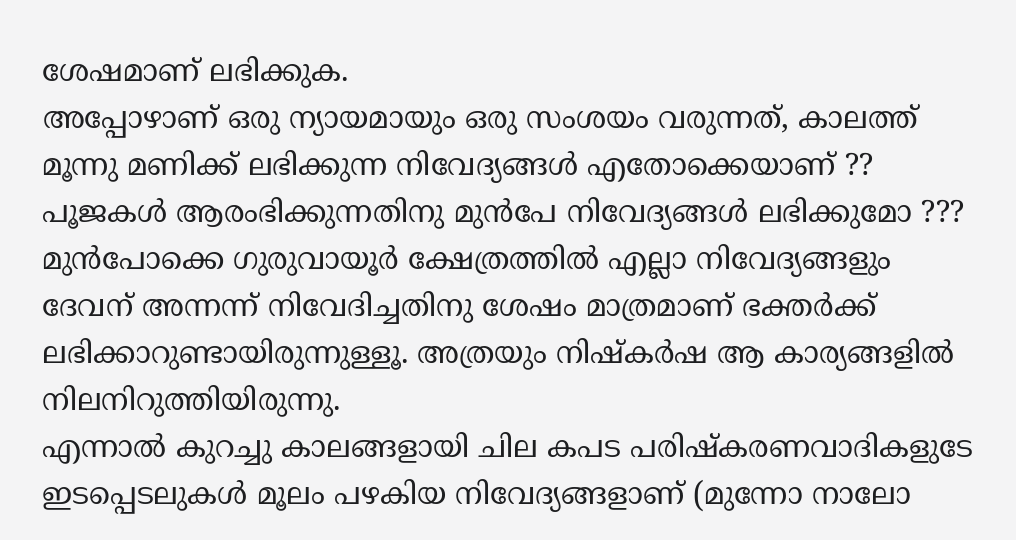ശേഷമാണ് ലഭിക്കുക.
അപ്പോഴാണ് ഒരു ന്യായമായും ഒരു സംശയം വരുന്നത്, കാലത്ത് മൂന്നു മണിക്ക് ലഭിക്കുന്ന നിവേദ്യങ്ങൾ എതോക്കെയാണ് ?? പൂജകൾ ആരംഭിക്കുന്നതിനു മുൻപേ നിവേദ്യങ്ങൾ ലഭിക്കുമോ ???
മുൻപോക്കെ ഗുരുവായൂർ ക്ഷേത്രത്തിൽ എല്ലാ നിവേദ്യങ്ങളും ദേവന് അന്നന്ന് നിവേദിച്ചതിനു ശേഷം മാത്രമാണ് ഭക്തർക്ക് ലഭിക്കാറുണ്ടായിരുന്നുള്ളൂ. അത്രയും നിഷ്കർഷ ആ കാര്യങ്ങളിൽ നിലനിറുത്തിയിരുന്നു.
എന്നാൽ കുറച്ചു കാലങ്ങളായി ചില കപട പരിഷ്കരണവാദികളുടേ ഇടപ്പെടലുകൾ മൂലം പഴകിയ നിവേദ്യങ്ങളാണ് (മുന്നോ നാലോ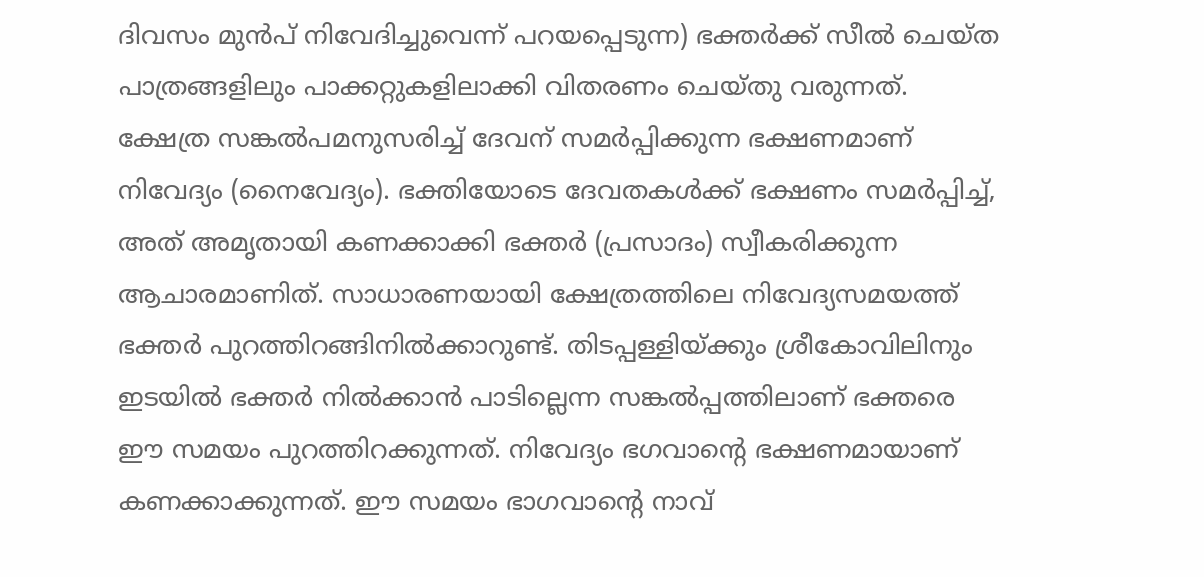ദിവസം മുൻപ് നിവേദിച്ചുവെന്ന് പറയപ്പെടുന്ന) ഭക്തർക്ക് സീൽ ചെയ്ത പാത്രങ്ങളിലും പാക്കറ്റുകളിലാക്കി വിതരണം ചെയ്തു വരുന്നത്.
ക്ഷേത്ര സങ്കൽപമനുസരിച്ച് ദേവന് സമർപ്പിക്കുന്ന ഭക്ഷണമാണ് നിവേദ്യം (നൈവേദ്യം). ഭക്തിയോടെ ദേവതകൾക്ക് ഭക്ഷണം സമർപ്പിച്ച്, അത് അമൃതായി കണക്കാക്കി ഭക്തർ (പ്രസാദം) സ്വീകരിക്കുന്ന ആചാരമാണിത്. സാധാരണയായി ക്ഷേത്രത്തിലെ നിവേദ്യസമയത്ത് ഭക്തർ പുറത്തിറങ്ങിനിൽക്കാറുണ്ട്. തിടപ്പള്ളിയ്‌ക്കും ശ്രീകോവിലിനും ഇടയിൽ ഭക്തർ നിൽക്കാൻ പാടില്ലെന്ന സങ്കൽപ്പത്തിലാണ് ഭക്തരെ ഈ സമയം പുറത്തിറക്കുന്നത്. നിവേദ്യം ഭഗവാന്റെ ഭക്ഷണമായാണ് കണക്കാക്കുന്നത്. ഈ സമയം ഭാഗവാന്റെ നാവ്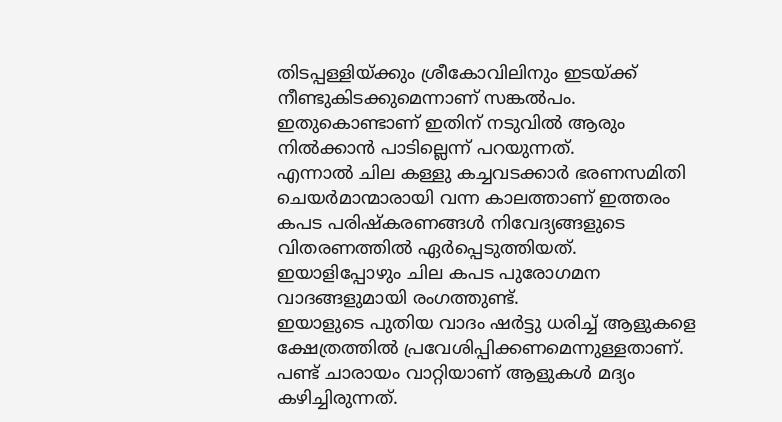തിടപ്പള്ളിയ്‌ക്കും ശ്രീകോവിലിനും ഇടയ്‌ക്ക് നീണ്ടുകിടക്കുമെന്നാണ് സങ്കൽപം. ഇതുകൊണ്ടാണ് ഇതിന് നടുവിൽ ആരും നിൽക്കാൻ പാടില്ലെന്ന് പറയുന്നത്.
എന്നാൽ ചില കള്ളു കച്ചവടക്കാർ ഭരണസമിതി ചെയർമാന്മാരായി വന്ന കാലത്താണ് ഇത്തരം കപട പരിഷ്കരണങ്ങൾ നിവേദ്യങ്ങളുടെ വിതരണത്തിൽ ഏർപ്പെടുത്തിയത്. ഇയാളിപ്പോഴും ചില കപട പുരോഗമന വാദങ്ങളുമായി രംഗത്തുണ്ട്.
ഇയാളുടെ പുതിയ വാദം ഷർട്ടു ധരിച്ച് ആളുകളെ ക്ഷേത്രത്തിൽ പ്രവേശിപ്പിക്കണമെന്നുള്ളതാണ്. പണ്ട് ചാരായം വാറ്റിയാണ് ആളുകൾ മദ്യം കഴിച്ചിരുന്നത്.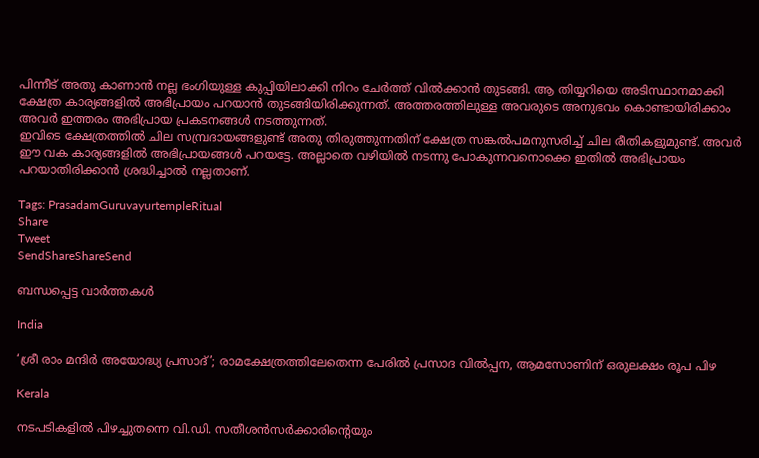പിന്നീട് അതു കാണാൻ നല്ല ഭംഗിയുള്ള കുപ്പിയിലാക്കി നിറം ചേർത്ത് വിൽക്കാൻ തുടങ്ങി. ആ തിയ്യറിയെ അടിസ്ഥാനമാക്കി ക്ഷേത്ര കാര്യങ്ങളിൽ അഭിപ്രായം പറയാൻ തുടങ്ങിയിരിക്കുന്നത്. അത്തരത്തിലുള്ള അവരുടെ അനുഭവം കൊണ്ടായിരിക്കാം അവർ ഇത്തരം അഭിപ്രായ പ്രകടനങ്ങൾ നടത്തുന്നത്.
ഇവിടെ ക്ഷേത്രത്തിൽ ചില സമ്പ്രദായങ്ങളുണ്ട് അതു തിരുത്തുന്നതിന് ക്ഷേത്ര സങ്കൽപമനുസരിച്ച് ചില രീതികളുമുണ്ട്. അവർ ഈ വക കാര്യങ്ങളിൽ അഭിപ്രായങ്ങൾ പറയട്ടേ. അല്ലാതെ വഴിയിൽ നടന്നു പോകുന്നവനൊക്കെ ഇതിൽ അഭിപ്രായം പറയാതിരിക്കാൻ ശ്രദ്ധിച്ചാൽ നല്ലതാണ്.

Tags: PrasadamGuruvayurtempleRitual
Share
Tweet
SendShareShareSend

ബന്ധപ്പെട്ട വാര്‍ത്തകള്‍

India

‘ശ്രീ രാം മന്ദിർ അയോദ്ധ്യ പ്രസാദ്’; രാമക്ഷേത്രത്തിലേതെന്ന പേരിൽ പ്രസാദ വിൽപ്പന, ആമസോണിന് ഒരുലക്ഷം രൂപ പിഴ

Kerala

നടപടികളിൽ പിഴച്ചുതന്നെ വി.ഡി. സതീശൻസർക്കാരിന്റെയും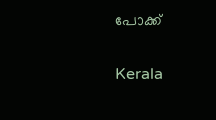പോക്ക്

Kerala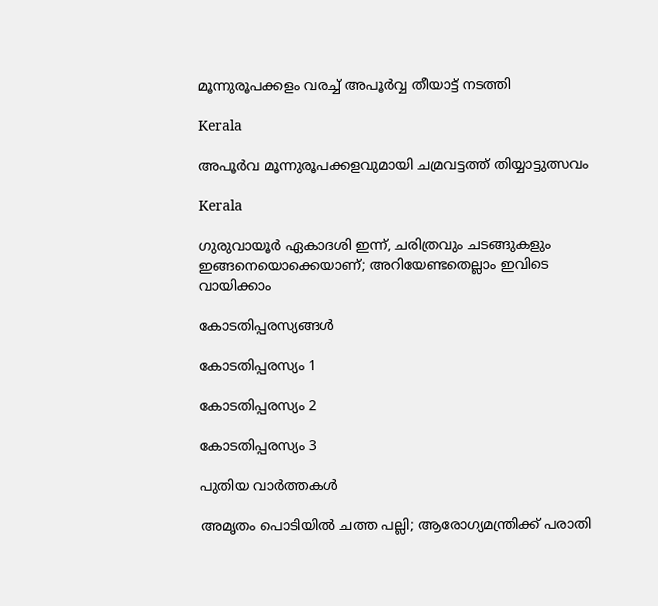മൂന്നുരൂപക്കളം വരച്ച് അപൂർവ്വ തീയാട്ട് നടത്തി

Kerala

അപൂർവ മൂന്നുരൂപക്കളവുമായി ചമ്രവട്ടത്ത് തിയ്യാട്ടുത്സവം

Kerala

ഗുരുവായൂർ ഏകാദശി ഇന്ന്, ചരിത്രവും ചടങ്ങുകളും ഇങ്ങനെയൊക്കെയാണ്; അറിയേണ്ടതെല്ലാം ഇവിടെ വായിക്കാം

കോടതിപ്പരസ്യങ്ങള്‍

കോടതിപ്പരസ്യം 1

കോടതിപ്പരസ്യം 2

കോടതിപ്പരസ്യം 3

പുതിയ വാര്‍ത്തകള്‍

അമൃതം പൊടിയിൽ ചത്ത പല്ലി; ആരോഗ്യമന്ത്രിക്ക് പരാതി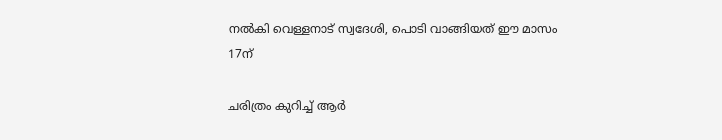നൽകി വെള്ളനാട് സ്വദേശി, പൊടി വാങ്ങിയത് ഈ മാസം 17ന്

ചരിത്രം കുറിച്ച് ആര്‍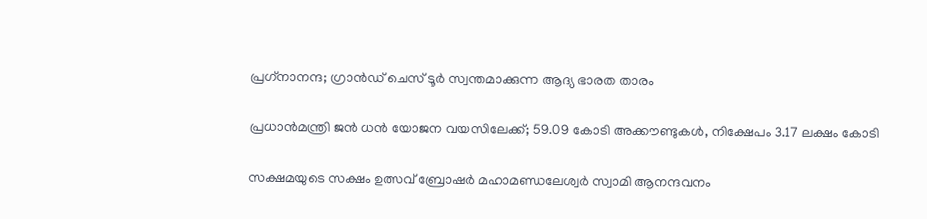പ്രഗ്‌നാനന്ദ; ഗ്രാന്‍ഡ് ചെസ് ടൂര്‍ സ്വന്തമാക്കുന്ന ആദ്യ ഭാരത താരം

പ്രധാന്‍മന്ത്രി ജന്‍ ധന്‍ യോജന വയസിലേക്ക്; 59.09 കോടി അക്കൗണ്ടുകള്‍, നിക്ഷേപം 3.17 ലക്ഷം കോടി

സക്ഷമയുടെ സക്ഷം ഉത്സവ് ബ്രോഷര്‍ മഹാമണ്ഡലേശ്വര്‍ സ്വാമി ആനന്ദവനം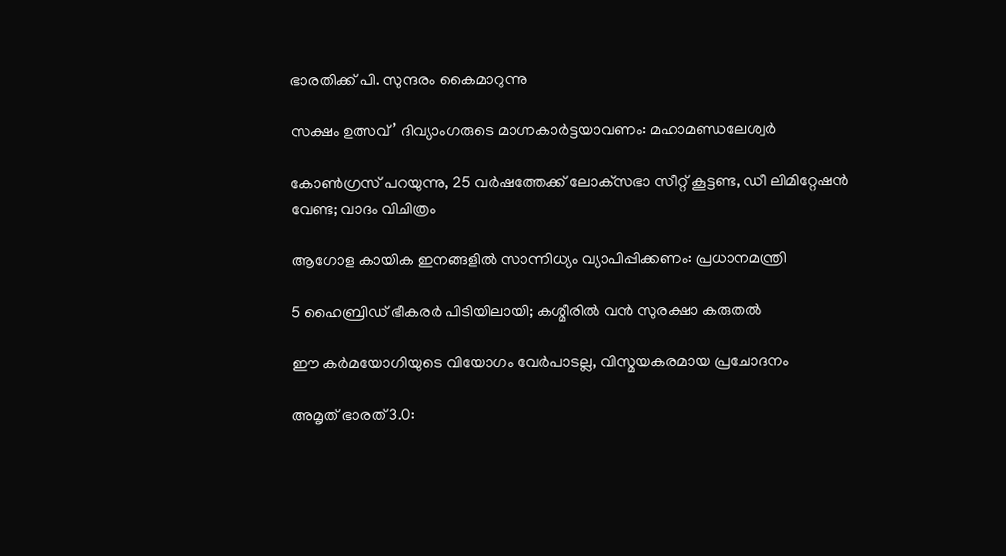ഭാരതിക്ക് പി. സുന്ദരം കൈമാറുന്നു

സക്ഷം ഉത്സവ്’ ദിവ്യാംഗരുടെ മാഗ്നകാര്‍ട്ടയാവണം: മഹാമണ്ഡലേശ്വര്‍

കോൺഗ്രസ് പറയുന്നു, 25 വർഷത്തേക്ക് ലോക്‌സഭാ സീറ്റ് കൂട്ടണ്ട, ഡീ ലിമിറ്റേഷൻ വേണ്ട; വാദം വിചിത്രം

ആഗോള കായിക ഇനങ്ങളില്‍ സാന്നിധ്യം വ്യാപിപ്പിക്കണം: പ്രധാനമന്ത്രി

5 ഹൈബ്രിഡ് ഭീകരർ പിടിയിലായി; കശ്മീരിൽ വൻ സുരക്ഷാ കരുതൽ

ഈ കര്‍മയോഗിയുടെ വിയോഗം വേര്‍പാടല്ല, വിസ്മയകരമായ പ്രചോദനം

അമൃത് ഭാരത് 3.0: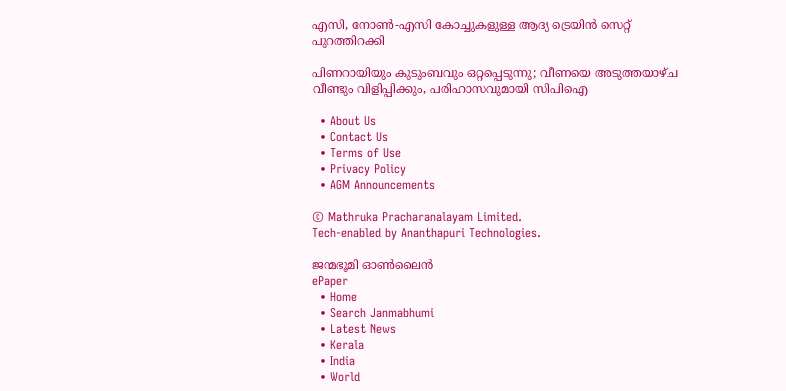എസി, നോൺ-എസി കോച്ചുകളുള്ള ആദ്യ ട്രെയിൻ സെറ്റ് പുറത്തിറക്കി

പിണറായിയും കുടുംബവും ഒറ്റപ്പെടുന്നു; വീണയെ അടുത്തയാഴ്ച വീണ്ടും വിളിപ്പിക്കും, പരിഹാസവുമായി സിപിഐ

  • About Us
  • Contact Us
  • Terms of Use
  • Privacy Policy
  • AGM Announcements

© Mathruka Pracharanalayam Limited.
Tech-enabled by Ananthapuri Technologies.

ജന്മഭൂമി ഓണ്‍ലൈന്‍
ePaper
  • Home
  • Search Janmabhumi
  • Latest News
  • Kerala
  • India
  • World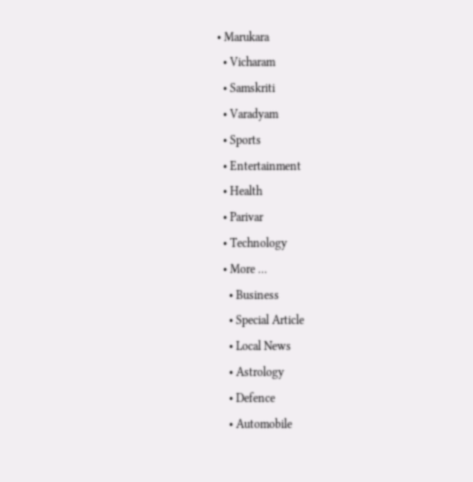• Marukara
  • Vicharam
  • Samskriti
  • Varadyam
  • Sports
  • Entertainment
  • Health
  • Parivar
  • Technology
  • More …
    • Business
    • Special Article
    • Local News
    • Astrology
    • Defence
    • Automobile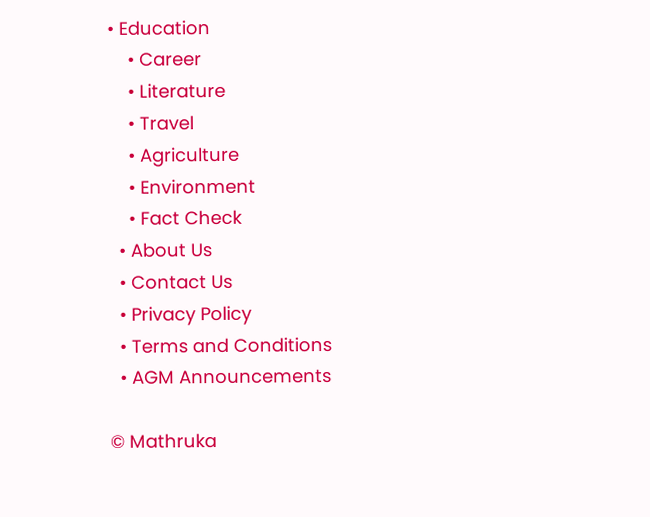• Education
    • Career
    • Literature
    • Travel
    • Agriculture
    • Environment
    • Fact Check
  • About Us
  • Contact Us
  • Privacy Policy
  • Terms and Conditions
  • AGM Announcements

© Mathruka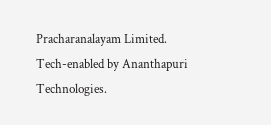Pracharanalayam Limited.
Tech-enabled by Ananthapuri Technologies.